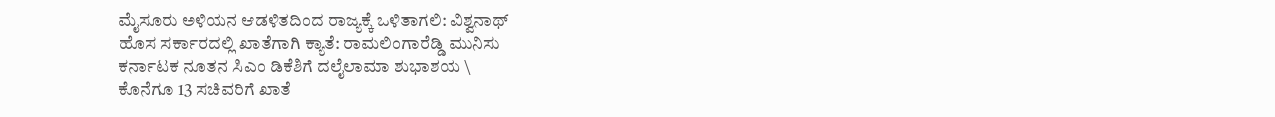ಮೈಸೂರು ಅಳಿಯನ ಆಡಳಿತದಿಂದ ರಾಜ್ಯಕ್ಕೆ ಒಳಿತಾಗಲಿ: ವಿಶ್ವನಾಥ್
ಹೊಸ ಸರ್ಕಾರದಲ್ಲಿ ಖಾತೆಗಾಗಿ ಕ್ಯಾತೆ: ರಾಮಲಿಂಗಾರೆಡ್ಡಿ ಮುನಿಸು
ಕರ್ನಾಟಕ ನೂತನ ಸಿಎಂ ಡಿಕೆಶಿಗೆ ದಲೈಲಾಮಾ ಶುಭಾಶಯ \
ಕೊನೆಗೂ 13 ಸಚಿವರಿಗೆ ಖಾತೆ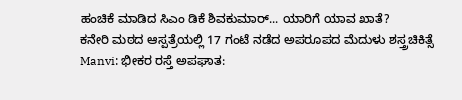ಹಂಚಿಕೆ ಮಾಡಿದ ಸಿಎಂ ಡಿಕೆ ಶಿವಕುಮಾರ್... ಯಾರಿಗೆ ಯಾವ ಖಾತೆ?
ಕನೇರಿ ಮಠದ ಆಸ್ಪತ್ರೆಯಲ್ಲಿ 17 ಗಂಟೆ ನಡೆದ ಅಪರೂಪದ ಮೆದುಳು ಶಸ್ತ್ರಚಿಕಿತ್ಸೆ
Manvi: ಭೀಕರ ರಸ್ತೆ ಅಪಘಾತ: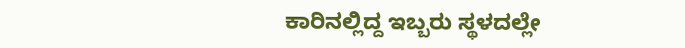ಕಾರಿನಲ್ಲಿದ್ದ ಇಬ್ಬರು ಸ್ಥಳದಲ್ಲೇ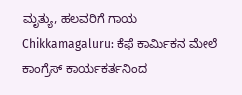ಮೃತ್ಯು, ಹಲವರಿಗೆ ಗಾಯ
Chikkamagaluru: ಕೆಫೆ ಕಾರ್ಮಿಕನ ಮೇಲೆ ಕಾಂಗ್ರೆಸ್ ಕಾರ್ಯಕರ್ತನಿಂದ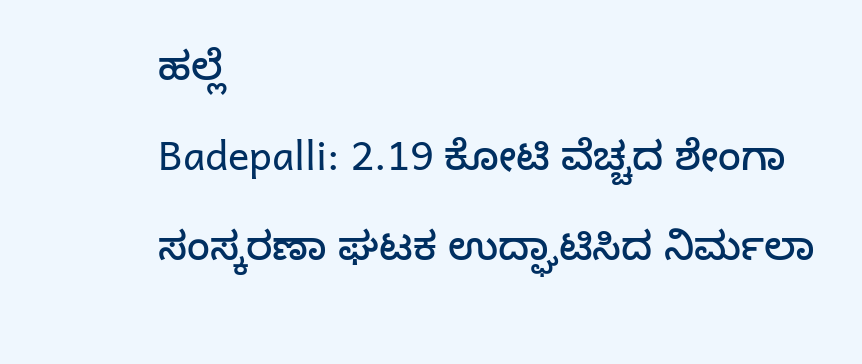ಹಲ್ಲೆ
Badepalli: 2.19 ಕೋಟಿ ವೆಚ್ಚದ ಶೇಂಗಾ ಸಂಸ್ಕರಣಾ ಘಟಕ ಉದ್ಘಾಟಿಸಿದ ನಿರ್ಮಲಾ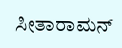ಸೀತಾರಾಮನ್